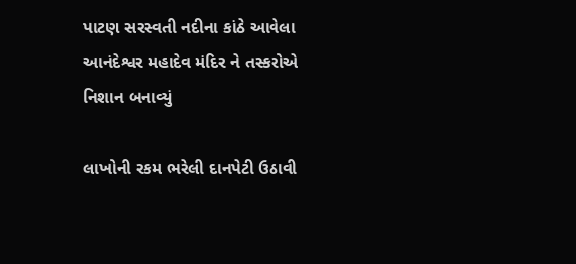પાટણ સરસ્વતી નદીના કાંઠે આવેલા આનંદેશ્વર મહાદેવ મંદિર ને તસ્કરોએ નિશાન બનાવ્યું

લાખોની રકમ ભરેલી દાનપેટી ઉઠાવી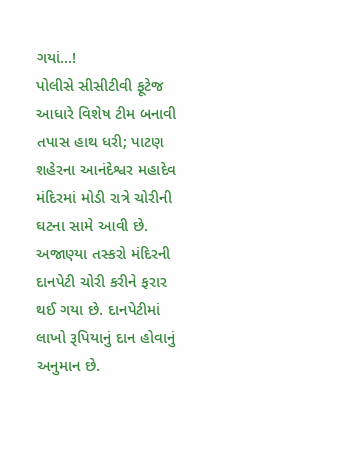ગયાં...!
પોલીસે સીસીટીવી ફૂટેજ આધારે વિશેષ ટીમ બનાવી તપાસ હાથ ધરી; પાટણ શહેરના આનંદેશ્વર મહાદેવ મંદિરમાં મોડી રાત્રે ચોરીની ઘટના સામે આવી છે. અજાણ્યા તસ્કરો મંદિરની દાનપેટી ચોરી કરીને ફરાર થઈ ગયા છે. દાનપેટીમાં લાખો રૂપિયાનું દાન હોવાનું અનુમાન છે.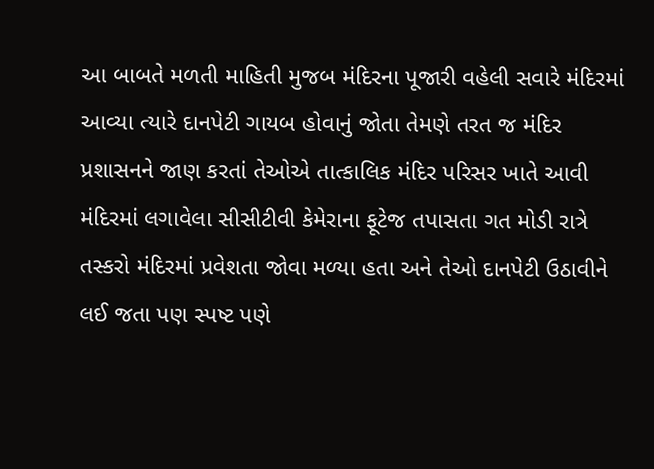આ બાબતે મળતી માહિતી મુજબ મંદિરના પૂજારી વહેલી સવારે મંદિરમાં આવ્યા ત્યારે દાનપેટી ગાયબ હોવાનું જોતા તેમણે તરત જ મંદિર પ્રશાસનને જાણ કરતાં તેઓએ તાત્કાલિક મંદિર પરિસર ખાતે આવી મંદિરમાં લગાવેલા સીસીટીવી કેમેરાના ફૂટેજ તપાસતા ગત મોડી રાત્રે તસ્કરો મંદિરમાં પ્રવેશતા જોવા મળ્યા હતા અને તેઓ દાનપેટી ઉઠાવીને લઈ જતા પણ સ્પષ્ટ પણે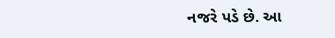નજરે પડે છે. આ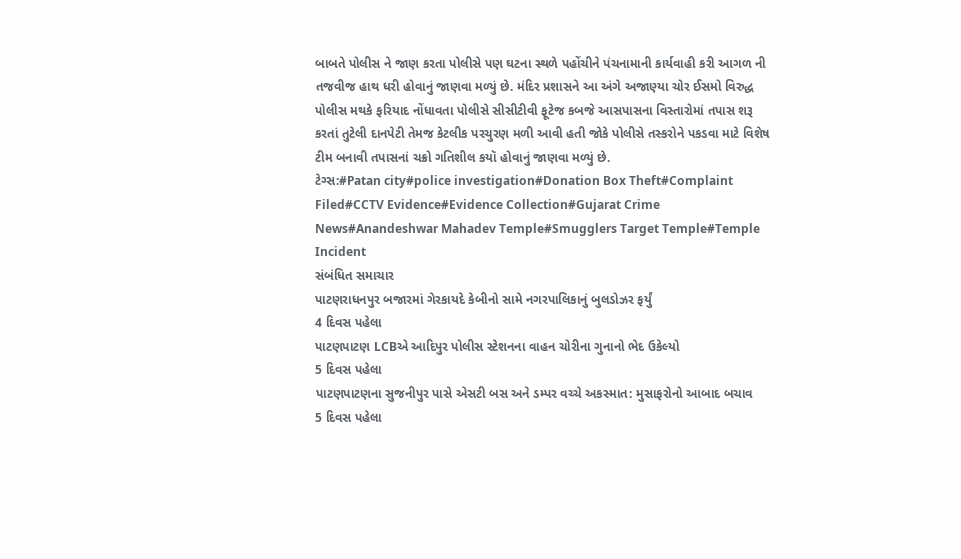બાબતે પોલીસ ને જાણ કરતા પોલીસે પણ ઘટના સ્થળે પહોંચીને પંચનામાની કાર્યવાહી કરી આગળ ની તજવીજ હાથ ધરી હોવાનું જાણવા મળ્યું છે. મંદિર પ્રશાસને આ અંગે અજાણ્યા ચોર ઈસમો વિરુદ્ધ પોલીસ મથકે ફરિયાદ નોંધાવતા પોલીસે સીસીટીવી ફૂટેજ કબજે આસપાસના વિસ્તારોમાં તપાસ શરૂ કરતાં તુટેલી દાનપેટી તેમજ કેટલીક પરચુરણ મળી આવી હતી જોકે પોલીસે તસ્કરોને પકડવા માટે વિશેષ ટીમ બનાવી તપાસનાં ચક્રો ગતિશીલ કયૉ હોવાનું જાણવા મળ્યું છે.
ટેગ્સ:#Patan city#police investigation#Donation Box Theft#Complaint Filed#CCTV Evidence#Evidence Collection#Gujarat Crime News#Anandeshwar Mahadev Temple#Smugglers Target Temple#Temple Incident
સંબંધિત સમાચાર
પાટણરાધનપુર બજારમાં ગેરકાયદે કેબીનો સામે નગરપાલિકાનું બુલડોઝર ફર્યું
4 દિવસ પહેલા
પાટણપાટણ LCBએ આદિપુર પોલીસ સ્ટેશનના વાહન ચોરીના ગુનાનો ભેદ ઉકેલ્યો
5 દિવસ પહેલા
પાટણપાટણના સુજનીપુર પાસે એસટી બસ અને ડમ્પર વચ્ચે અકસ્માત: મુસાફરોનો આબાદ બચાવ
5 દિવસ પહેલા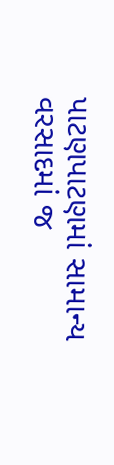પાટણપાટણમાં સામાન્ય વરસાદમાં જ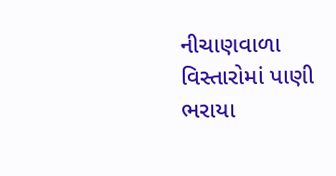નીચાણવાળા વિસ્તારોમાં પાણી ભરાયા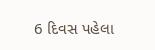6 દિવસ પહેલા